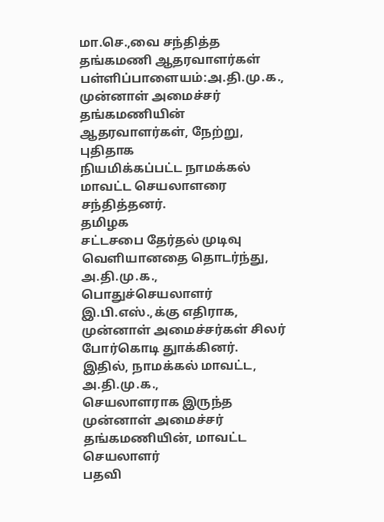மா.செ.,வை சந்தித்த தங்கமணி ஆதரவாளர்கள்
பள்ளிப்பாளையம்:அ.தி.மு.க.,
முன்னாள் அமைச்சர் தங்கமணியின் ஆதரவாளர்கள், நேற்று, புதிதாக
நியமிக்கப்பட்ட நாமக்கல் மாவட்ட செயலாளரை சந்தித்தனர்.
தமிழக
சட்டசபை தேர்தல் முடிவு வெளியானதை தொடர்ந்து, அ.தி.மு.க.,
பொதுச்செயலாளர் இ.பி.எஸ்.,க்கு எதிராக, முன்னாள் அமைச்சர்கள் சிலர்
போர்கொடி துாக்கினர். இதில், நாமக்கல் மாவட்ட, அ.தி.மு.க.,
செயலாளராக இருந்த முன்னாள் அமைச்சர் தங்கமணியின், மாவட்ட செயலாளர்
பதவி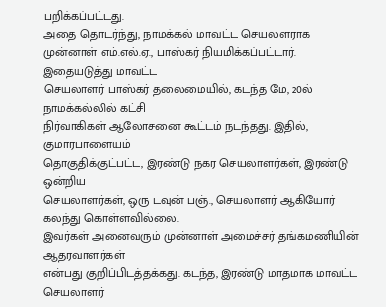பறிக்கப்பட்டது.
அதை தொடர்ந்து, நாமக்கல் மாவட்ட செயலளராக
முன்னாள் எம்.எல்.ஏ., பாஸ்கர் நியமிக்கப்பட்டார். இதையடுத்து மாவட்ட
செயலாளர் பாஸ்கர் தலைமையில், கடந்த மே, 20ல் நாமக்கல்லில் கட்சி
நிர்வாகிகள் ஆலோசனை கூட்டம் நடந்தது. இதில், குமாரபாளையம்
தொகுதிக்குட்பட்ட, இரண்டு நகர செயலாளர்கள், இரண்டு ஒன்றிய
செயலாளர்கள், ஒரு டவுன் பஞ்., செயலாளர் ஆகியோர் கலந்து கொள்ளவில்லை.
இவர்கள் அனைவரும் முன்னாள் அமைச்சர் தங்கமணியின் ஆதரவாளர்கள்
என்பது குறிப்பிடத்தக்கது. கடந்த, இரண்டு மாதமாக மாவட்ட செயலாளர்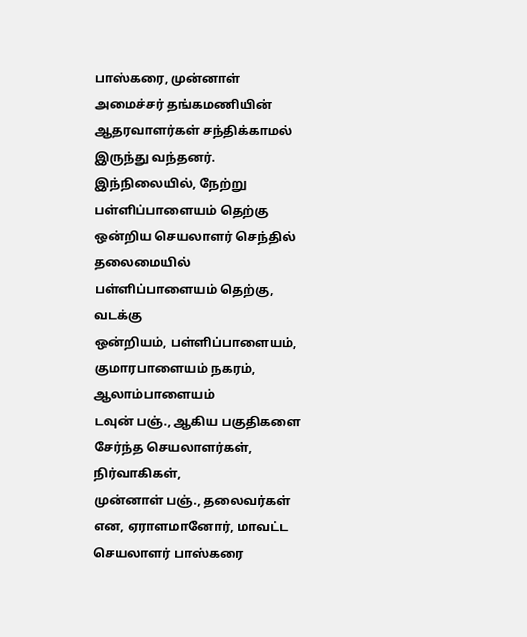பாஸ்கரை, முன்னாள் அமைச்சர் தங்கமணியின் ஆதரவாளர்கள் சந்திக்காமல்
இருந்து வந்தனர்.
இந்நிலையில், நேற்று பள்ளிப்பாளையம் தெற்கு
ஒன்றிய செயலாளர் செந்தில் தலைமையில் பள்ளிப்பாளையம் தெற்கு, வடக்கு
ஒன்றியம், பள்ளிப்பாளையம், குமாரபாளையம் நகரம், ஆலாம்பாளையம்
டவுன் பஞ்., ஆகிய பகுதிகளை சேர்ந்த செயலாளர்கள், நிர்வாகிகள்,
முன்னாள் பஞ்., தலைவர்கள் என, ஏராளமானோர், மாவட்ட செயலாளர் பாஸ்கரை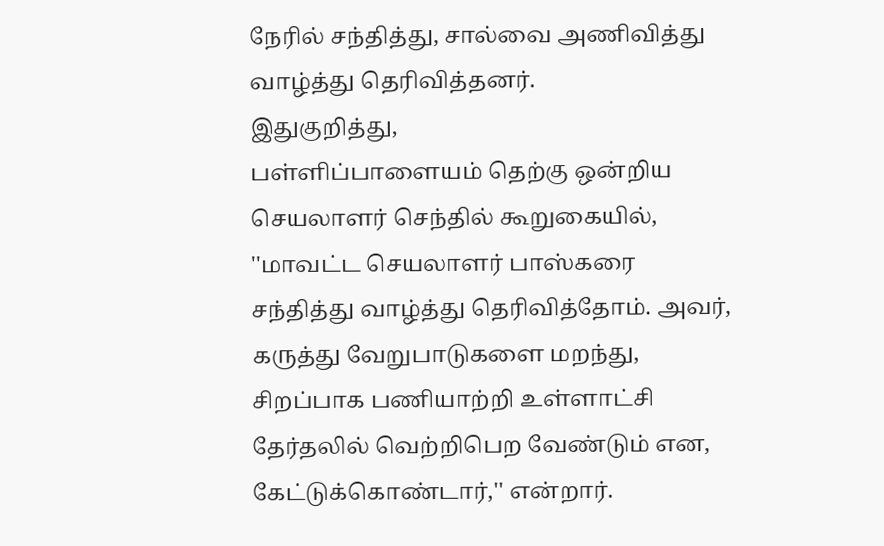நேரில் சந்தித்து, சால்வை அணிவித்து வாழ்த்து தெரிவித்தனர்.
இதுகுறித்து,
பள்ளிப்பாளையம் தெற்கு ஒன்றிய செயலாளர் செந்தில் கூறுகையில்,
''மாவட்ட செயலாளர் பாஸ்கரை சந்தித்து வாழ்த்து தெரிவித்தோம். அவர்,
கருத்து வேறுபாடுகளை மறந்து, சிறப்பாக பணியாற்றி உள்ளாட்சி
தேர்தலில் வெற்றிபெற வேண்டும் என, கேட்டுக்கொண்டார்,'' என்றார்.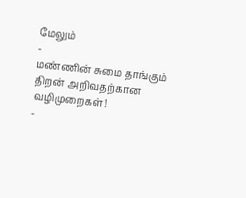மேலும்
-
மண்ணின் சுமை தாங்கும் திறன் அறிவதற்கான வழிமுறைகள்!
-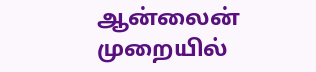ஆன்லைன் முறையில்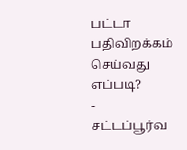பட்டா பதிவிறக்கம் செய்வது எப்படி?
-
சட்டப்பூர்வ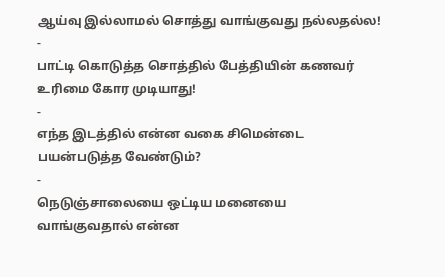ஆய்வு இல்லாமல் சொத்து வாங்குவது நல்லதல்ல!
-
பாட்டி கொடுத்த சொத்தில் பேத்தியின் கணவர் உரிமை கோர முடியாது!
-
எந்த இடத்தில் என்ன வகை சிமென்டை பயன்படுத்த வேண்டும்?
-
நெடுஞ்சாலையை ஒட்டிய மனையை வாங்குவதால் என்ன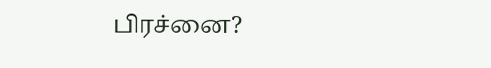பிரச்னை?